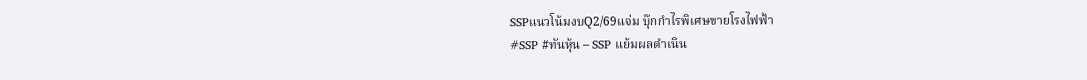SSPแนวโน้มงบQ2/69แจ่ม บุ๊กกำไรพิเศษขายโรงไฟฟ้า
#SSP #ทันหุ้น – SSP แย้มผลดำเนิน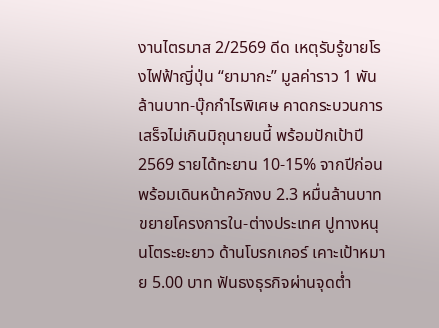งานไตรมาส 2/2569 ดีด เหตุรับรู้ขายโรงไฟฟ้าญี่ปุ่น “ยามากะ” มูลค่าราว 1 พันล้านบาท-บุ๊กกำไรพิเศษ คาดกระบวนการเสร็จไม่เกินมิถุนายนนี้ พร้อมปักเป้าปี 2569 รายได้ทะยาน 10-15% จากปีก่อน พร้อมเดินหน้าควักงบ 2.3 หมื่นล้านบาท ขยายโครงการใน-ต่างประเทศ ปูทางหนุนโตระยะยาว ด้านโบรกเกอร์ เคาะเป้าหมาย 5.00 บาท ฟันธงธุรกิจผ่านจุดต่ำ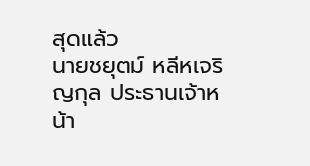สุดแล้ว
นายชยุตม์ หลีหเจริญกุล ประธานเจ้าหน้า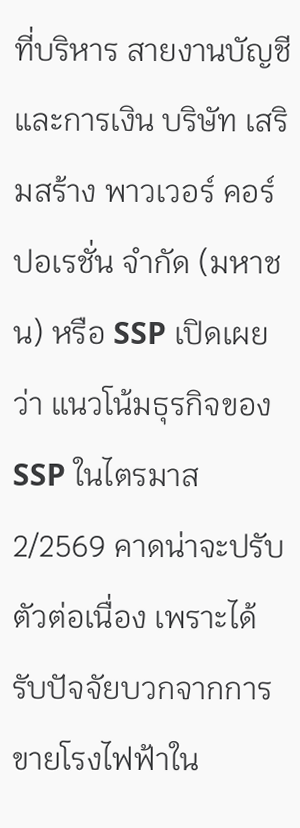ที่บริหาร สายงานบัญชีและการเงิน บริษัท เสริมสร้าง พาวเวอร์ คอร์ปอเรชั่น จำกัด (มหาชน) หรือ SSP เปิดเผยว่า แนวโน้มธุรกิจของ SSP ในไตรมาส 2/2569 คาดน่าจะปรับตัวต่อเนื่อง เพราะได้รับปัจจัยบวกจากการขายโรงไฟฟ้าใน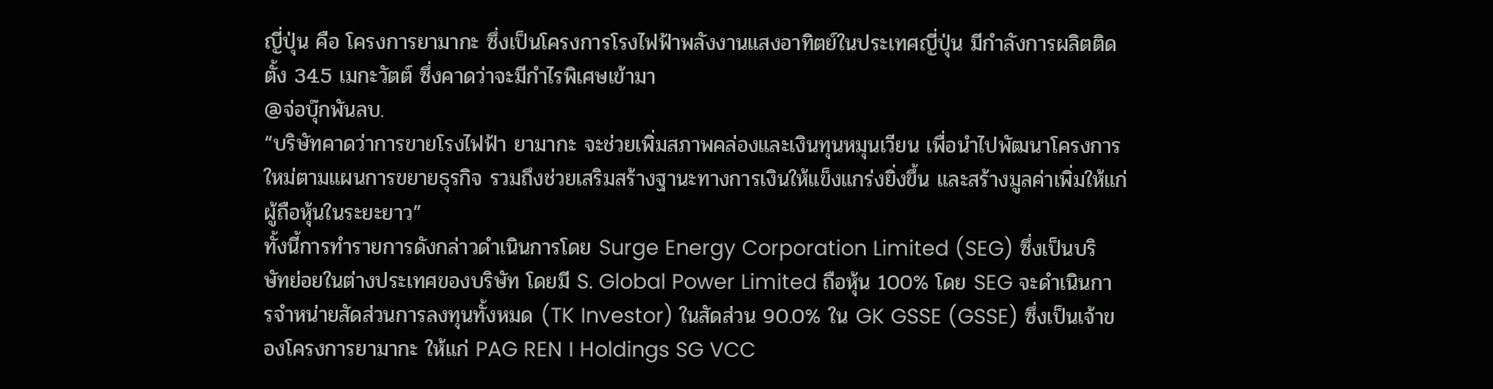ญี่ปุ่น คือ โครงการยามากะ ซึ่งเป็นโครงการโรงไฟฟ้าพลังงานแสงอาทิตย์ในประเทศญี่ปุ่น มีกำลังการผลิตติดตั้ง 34.5 เมกะวัตต์ ซึ่งคาดว่าจะมีกำไรพิเศษเข้ามา
@จ่อบุ๊กพันลบ.
“บริษัทคาดว่าการขายโรงไฟฟ้า ยามากะ จะช่วยเพิ่มสภาพคล่องและเงินทุนหมุนเวียน เพื่อนำไปพัฒนาโครงการใหม่ตามแผนการขยายธุรกิจ รวมถึงช่วยเสริมสร้างฐานะทางการเงินให้แข็งแกร่งยิ่งขึ้น และสร้างมูลค่าเพิ่มให้แก่ผู้ถือหุ้นในระยะยาว”
ทั้งนี้การทำรายการดังกล่าวดำเนินการโดย Surge Energy Corporation Limited (SEG) ซึ่งเป็นบริษัทย่อยในต่างประเทศของบริษัท โดยมี S. Global Power Limited ถือหุ้น 100% โดย SEG จะดำเนินการจำหน่ายสัดส่วนการลงทุนทั้งหมด (TK Investor) ในสัดส่วน 90.0% ใน GK GSSE (GSSE) ซึ่งเป็นเจ้าของโครงการยามากะ ให้แก่ PAG REN I Holdings SG VCC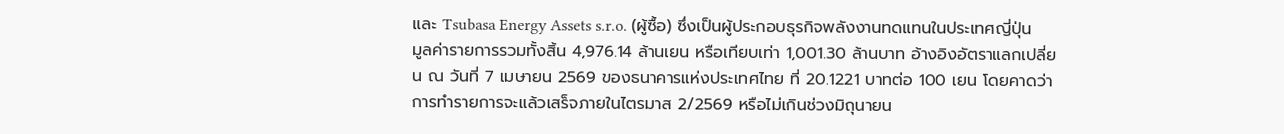และ Tsubasa Energy Assets s.r.o. (ผู้ซื้อ) ซึ่งเป็นผู้ประกอบธุรกิจพลังงานทดแทนในประเทศญี่ปุ่น
มูลค่ารายการรวมทั้งสิ้น 4,976.14 ล้านเยน หรือเทียบเท่า 1,001.30 ล้านบาท อ้างอิงอัตราแลกเปลี่ยน ณ วันที่ 7 เมษายน 2569 ของธนาคารแห่งประเทศไทย ที่ 20.1221 บาทต่อ 100 เยน โดยคาดว่าการทำรายการจะแล้วเสร็จภายในไตรมาส 2/2569 หรือไม่เกินช่วงมิถุนายน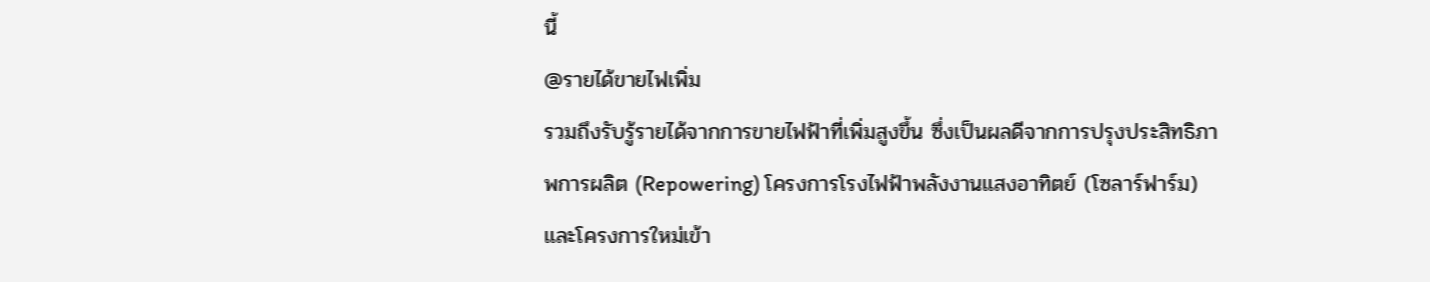นี้
@รายได้ขายไฟเพิ่ม
รวมถึงรับรู้รายได้จากการขายไฟฟ้าที่เพิ่มสูงขึ้น ซึ่งเป็นผลดีจากการปรุงประสิทธิภาพการผลิต (Repowering) โครงการโรงไฟฟ้าพลังงานแสงอาทิตย์ (โซลาร์ฟาร์ม) และโครงการใหม่เข้า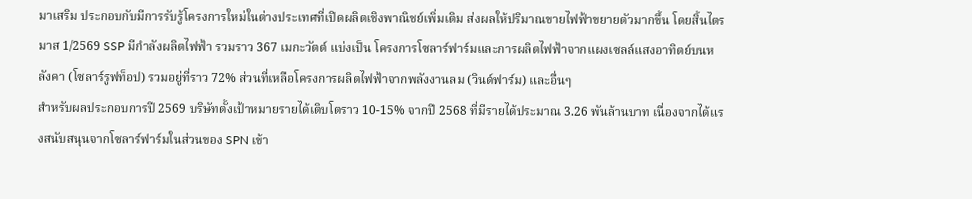มาเสริม ประกอบกับมีการรับรู้โครงการใหม่ในต่างประเทศที่เปิดผลิตเชิงพาณิชย์เพิ่มเติม ส่งผลให้ปริมาณขายไฟฟ้าขยายตัวมากขึ้น โดยสิ้นไตรมาส 1/2569 SSP มีกำลังผลิตไฟฟ้า รวมราว 367 เมกะวัตต์ แบ่งเป็น โครงการโซลาร์ฟาร์มและการผลิตไฟฟ้าจากแผงเซลล์แสงอาทิตย์บนหลังคา (โซลาร์รูฟท็อป) รวมอยู่ที่ราว 72% ส่วนที่เหลือโครงการผลิตไฟฟ้าจากพลังงานลม (วินด์ฟาร์ม) และอื่นๆ
สำหรับผลประกอบการปี 2569 บริษัทตั้งเป้าหมายรายได้เติบโตราว 10-15% จากปี 2568 ที่มีรายได้ประมาณ 3.26 พันล้านบาท เนื่องจากได้แรงสนับสนุนจากโซลาร์ฟาร์มในส่วนของ SPN เข้า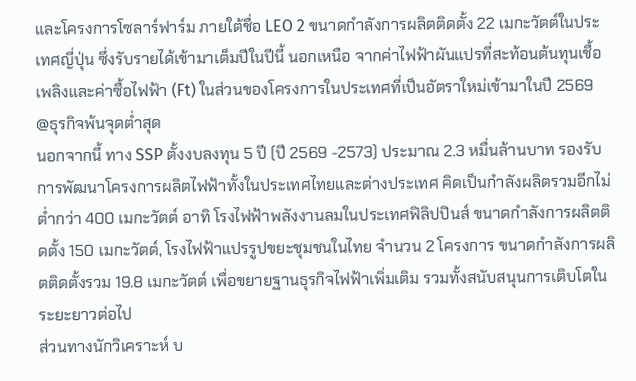และโครงการโซลาร์ฟาร์ม ภายใต้ชื่อ LEO 2 ขนาดกำลังการผลิตติดตั้ง 22 เมกะวัตต์ในประเทศญี่ปุ่น ซึ่งรับรายได้เข้ามาเต็มปีในปีนี้ นอกเหนือ จากค่าไฟฟ้าผันแปรที่สะท้อนต้นทุนเชื้อเพลิงและค่าซื้อไฟฟ้า (Ft) ในส่วนของโครงการในประเทศที่เป็นอัตราใหม่เข้ามาในปี 2569
@ธุรกิจพ้นจุดต่ำสุด
นอกจากนี้ ทาง SSP ตั้งงบลงทุน 5 ปี (ปี 2569 -2573) ประมาณ 2.3 หมื่นล้านบาท รองรับการพัฒนาโครงการผลิตไฟฟ้าทั้งในประเทศไทยและต่างประเทศ คิดเป็นกำลังผลิตรวมอีกไม่ต่ำกว่า 400 เมกะวัตต์ อาทิ โรงไฟฟ้าพลังงานลมในประเทศฟิลิปปินส์ ขนาดกำลังการผลิตติดตั้ง 150 เมกะวัตต์, โรงไฟฟ้าแปรรูปขยะชุมชนในไทย จำนวน 2 โครงการ ขนาดกำลังการผลิตติดตั้งรวม 19.8 เมกะวัตต์ เพื่อขยายฐานธุรกิจไฟฟ้าเพิ่มเติม รวมทั้งสนับสนุนการเติบโตในระยะยาวต่อไป
ส่วนทางนักวิเคราะห์ บ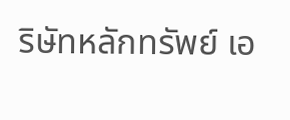ริษัทหลักทรัพย์ เอ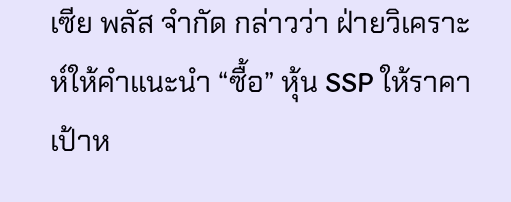เซีย พลัส จำกัด กล่าวว่า ฝ่ายวิเคราะห์ให้คำแนะนำ “ซื้อ” หุ้น SSP ให้ราคาเป้าห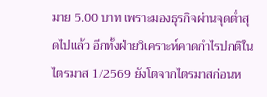มาย 5.00 บาท เพราะมองธุรกิจผ่านจุดต่ำสุดไปแล้ว อีกทั้งฝ่ายวิเคราะห์คาดกำไรปกติในไตรมาส 1/2569 ยังโตจากไตรมาสก่อนห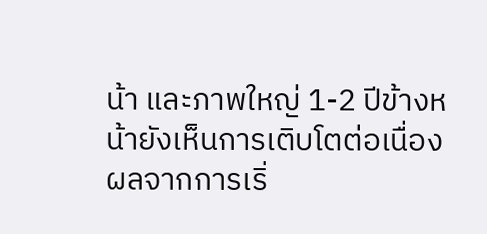น้า และภาพใหญ่ 1-2 ปีข้างหน้ายังเห็นการเติบโตต่อเนื่อง ผลจากการเริ่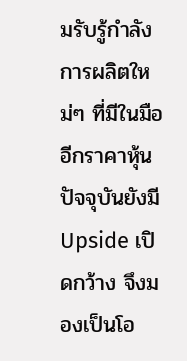มรับรู้กำลังการผลิตใหม่ๆ ที่มีในมือ อีกราคาหุ้นปัจจุบันยังมี Upside เปิดกว้าง จึงมองเป็นโอ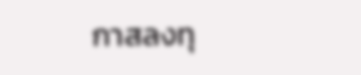กาสลงทุ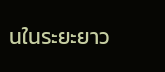นในระยะยาว